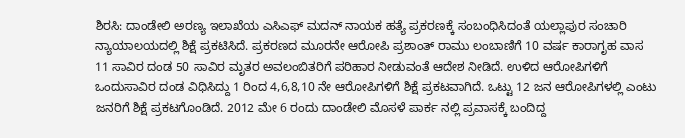ಶಿರಸಿ: ದಾಂಡೇಲಿ ಅರಣ್ಯ ಇಲಾಖೆಯ ಎಸಿಎಫ್ ಮದನ್ ನಾಯಕ ಹತ್ಯೆ ಪ್ರಕರಣಕ್ಕೆ ಸಂಬಂಧಿಸಿದಂತೆ ಯಲ್ಲಾಪುರ ಸಂಚಾರಿ ನ್ಯಾಯಾಲಯದಲ್ಲಿ ಶಿಕ್ಷೆ ಪ್ರಕಟಿಸಿದೆ. ಪ್ರಕರಣದ ಮೂರನೇ ಆರೋಪಿ ಪ್ರಶಾಂತ್ ರಾಮು ಲಂಬಾಣಿಗೆ 10 ವರ್ಷ ಕಾರಾಗೃಹ ವಾಸ 11 ಸಾವಿರ ದಂಡ 50 ಸಾವಿರ ಮೃತರ ಅವಲಂಬಿತರಿಗೆ ಪರಿಹಾರ ನೀಡುವಂತೆ ಆದೇಶ ನೀಡಿದೆ. ಉಳಿದ ಆರೋಪಿಗಳಿಗೆ ಒಂದುಸಾವಿರ ದಂಡ ವಿಧಿಸಿದ್ದು 1 ರಿಂದ 4,6,8,10 ನೇ ಆರೋಪಿಗಳಿಗೆ ಶಿಕ್ಷೆ ಪ್ರಕಟವಾಗಿದೆ. ಒಟ್ಟು 12 ಜನ ಆರೋಪಿಗಳಲ್ಲಿ ಎಂಟು ಜನರಿಗೆ ಶಿಕ್ಷೆ ಪ್ರಕಟಗೊಂಡಿದೆ. 2012 ಮೇ 6 ರಂದು ದಾಂಡೇಲಿ ಮೊಸಳೆ ಪಾರ್ಕ ನಲ್ಲಿ ಪ್ರವಾಸಕ್ಕೆ ಬಂದಿದ್ದ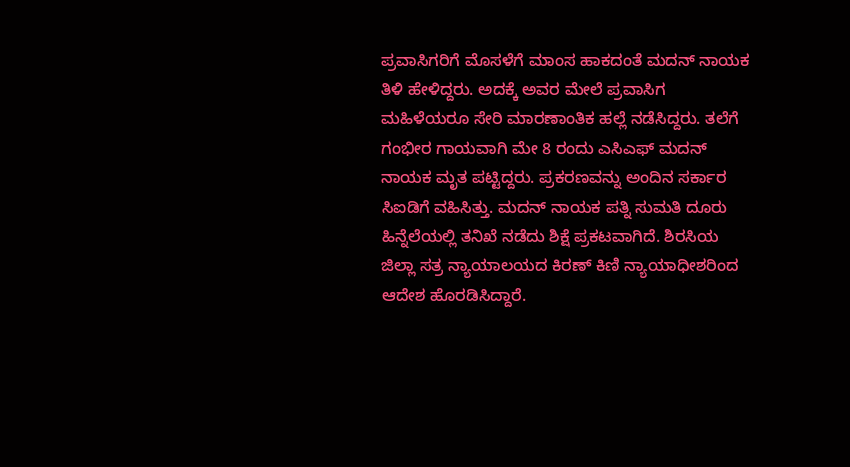ಪ್ರವಾಸಿಗರಿಗೆ ಮೊಸಳೆಗೆ ಮಾಂಸ ಹಾಕದಂತೆ ಮದನ್ ನಾಯಕ ತಿಳಿ ಹೇಳಿದ್ದರು. ಅದಕ್ಕೆ ಅವರ ಮೇಲೆ ಪ್ರವಾಸಿಗ ಮಹಿಳೆಯರೂ ಸೇರಿ ಮಾರಣಾಂತಿಕ ಹಲ್ಲೆ ನಡೆಸಿದ್ದರು. ತಲೆಗೆ ಗಂಭೀರ ಗಾಯವಾಗಿ ಮೇ 8 ರಂದು ಎಸಿಎಫ್ ಮದನ್ ನಾಯಕ ಮೃತ ಪಟ್ಟಿದ್ದರು. ಪ್ರಕರಣವನ್ನು ಅಂದಿನ ಸರ್ಕಾರ ಸಿಐಡಿಗೆ ವಹಿಸಿತ್ತು. ಮದನ್ ನಾಯಕ ಪತ್ನಿ ಸುಮತಿ ದೂರು ಹಿನ್ನೆಲೆಯಲ್ಲಿ ತನಿಖೆ ನಡೆದು ಶಿಕ್ಷೆ ಪ್ರಕಟವಾಗಿದೆ. ಶಿರಸಿಯ ಜಿಲ್ಲಾ ಸತ್ರ ನ್ಯಾಯಾಲಯದ ಕಿರಣ್ ಕಿಣಿ ನ್ಯಾಯಾಧೀಶರಿಂದ ಆದೇಶ ಹೊರಡಿಸಿದ್ದಾರೆ.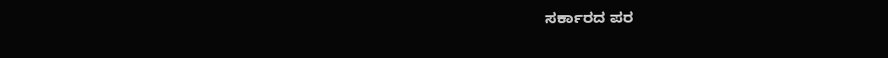ಸರ್ಕಾರದ ಪರ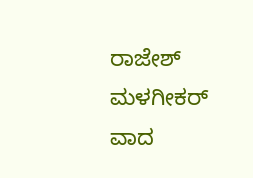ರಾಜೇಶ್ ಮಳಗೀಕರ್ ವಾದ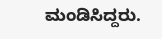ಮಂಡಿಸಿದ್ದರು.